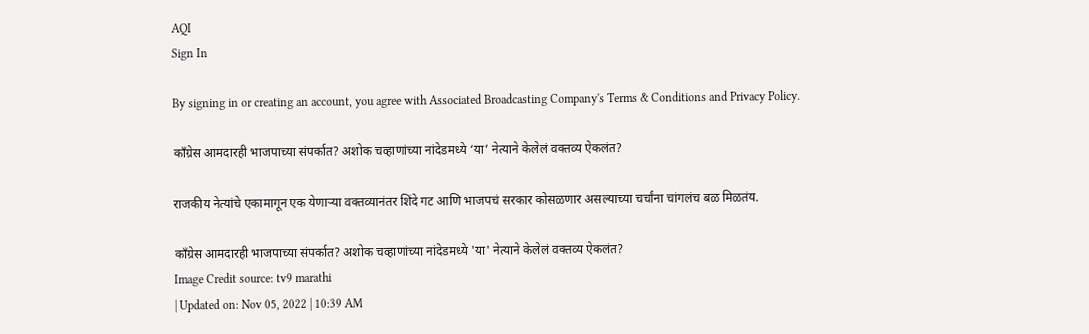AQI
Sign In

By signing in or creating an account, you agree with Associated Broadcasting Company's Terms & Conditions and Privacy Policy.

काँग्रेस आमदारही भाजपाच्या संपर्कात? अशोक चव्हाणांच्या नांदेडमध्ये ‘या’ नेत्याने केलेलं वक्तव्य ऐकलंत?

राजकीय नेत्यांचे एकामागून एक येणाऱ्या वक्तव्यानंतर शिंदे गट आणि भाजपचं सरकार कोसळणार असल्याच्या चर्चांना चांगलंच बळ मिळतंय.

काँग्रेस आमदारही भाजपाच्या संपर्कात? अशोक चव्हाणांच्या नांदेडमध्ये 'या' नेत्याने केलेलं वक्तव्य ऐकलंत?
Image Credit source: tv9 marathi
| Updated on: Nov 05, 2022 | 10:39 AM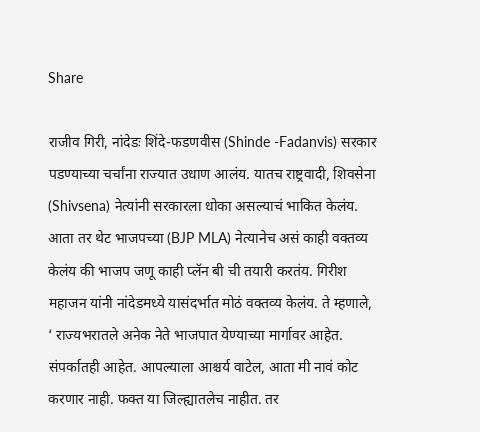Share

राजीव गिरी, नांदेडः शिंदे-फडणवीस (Shinde -Fadanvis) सरकार पडण्याच्या चर्चांना राज्यात उधाण आलंय. यातच राष्ट्रवादी, शिवसेना (Shivsena) नेत्यांनी सरकारला धोका असल्याचं भाकित केलंय. आता तर थेट भाजपच्या (BJP MLA) नेत्यानेच असं काही वक्तव्य केलंय की भाजप जणू काही प्लॅन बी ची तयारी करतंय. गिरीश महाजन यांनी नांदेडमध्ये यासंदर्भात मोठं वक्तव्य केलंय. ते म्हणाले, ‘ राज्यभरातले अनेक नेते भाजपात येण्याच्या मार्गावर आहेत. संपर्कातही आहेत. आपल्याला आश्चर्य वाटेल, आता मी नावं कोट करणार नाही. फक्त या जिल्ह्यातलेच नाहीत. तर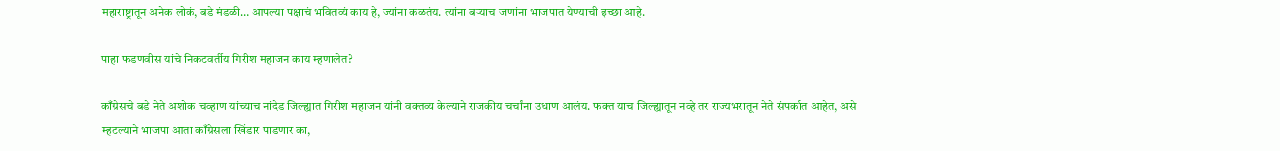महाराष्ट्रातून अनेक लोकं, बडे मंडळी… आपल्या पक्षाचं भवितव्यं काय हे, ज्यांना कळतंय. त्यांना बऱ्याच जणांना भाजपात येण्याची इच्छा आहे.

पाहा फडणवीस यांचे निकटवर्तीय गिरीश महाजन काय म्हणालेत?

काँग्रेसचे बडे नेते अशोक चव्हाण यांच्याच नांदेड जिल्ह्यात गिरीश महाजन यांनी वक्तव्य केल्याने राजकीय चर्चांना उधाण आलंय. फक्त याच जिल्ह्यातून नव्हे तर राज्यभरातून नेते संपर्कात आहेत, असे म्हटल्याने भाजपा आता काँग्रेसला खिंडार पाडणार का,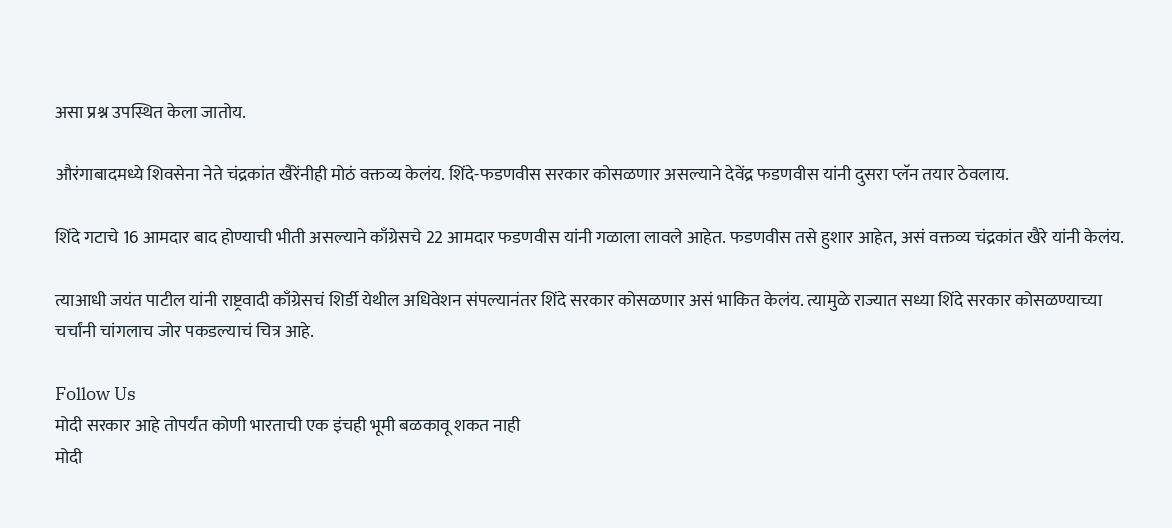असा प्रश्न उपस्थित केला जातोय.

औरंगाबादमध्ये शिवसेना नेते चंद्रकांत खैरेंनीही मोठं वक्तव्य केलंय. शिंदे-फडणवीस सरकार कोसळणार असल्याने देवेंद्र फडणवीस यांनी दुसरा प्लॅन तयार ठेवलाय.

शिंदे गटाचे 16 आमदार बाद होण्याची भीती असल्याने काँग्रेसचे 22 आमदार फडणवीस यांनी गळाला लावले आहेत. फडणवीस तसे हुशार आहेत, असं वक्तव्य चंद्रकांत खैरे यांनी केलंय.

त्याआधी जयंत पाटील यांनी राष्ट्रवादी काँग्रेसचं शिर्डी येथील अधिवेशन संपल्यानंतर शिंदे सरकार कोसळणार असं भाकित केलंय. त्यामुळे राज्यात सध्या शिंदे सरकार कोसळण्याच्या चर्चांनी चांगलाच जोर पकडल्याचं चित्र आहे.

Follow Us
मोदी सरकार आहे तोपर्यंत कोणी भारताची एक इंचही भूमी बळकावू शकत नाही
मोदी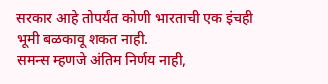सरकार आहे तोपर्यंत कोणी भारताची एक इंचही भूमी बळकावू शकत नाही.
समन्स म्हणजे अंतिम निर्णय नाही,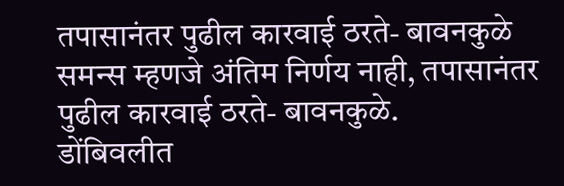तपासानंतर पुढील कारवाई ठरते- बावनकुळे
समन्स म्हणजे अंतिम निर्णय नाही, तपासानंतर पुढील कारवाई ठरते- बावनकुळे.
डोंबिवलीत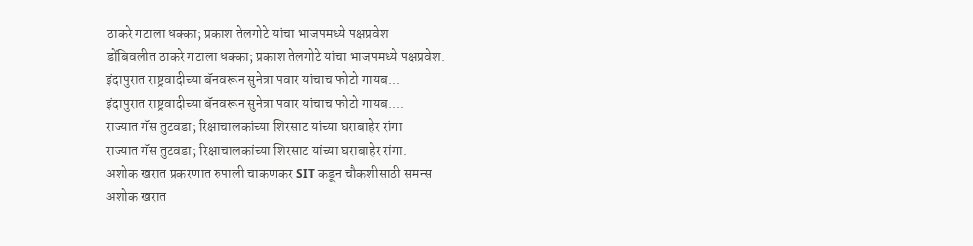ठाकरे गटाला धक्का; प्रकाश तेलगोटे यांचा भाजपमध्ये पक्षप्रवेश
डोंबिवलीत ठाकरे गटाला धक्का; प्रकाश तेलगोटे यांचा भाजपमध्ये पक्षप्रवेश.
इंदापुरात राष्ट्रवादीच्या बॅनवरून सुनेत्रा पवार यांचाच फोटो गायब...
इंदापुरात राष्ट्रवादीच्या बॅनवरून सुनेत्रा पवार यांचाच फोटो गायब....
राज्यात गॅस तुटवडा; रिक्षाचालकांच्या शिरसाट यांच्या घराबाहेर रांगा
राज्यात गॅस तुटवडा; रिक्षाचालकांच्या शिरसाट यांच्या घराबाहेर रांगा.
अशोक खरात प्रकरणात रुपाली चाकणकर SIT कडून चौकशीसाठी समन्स
अशोक खरात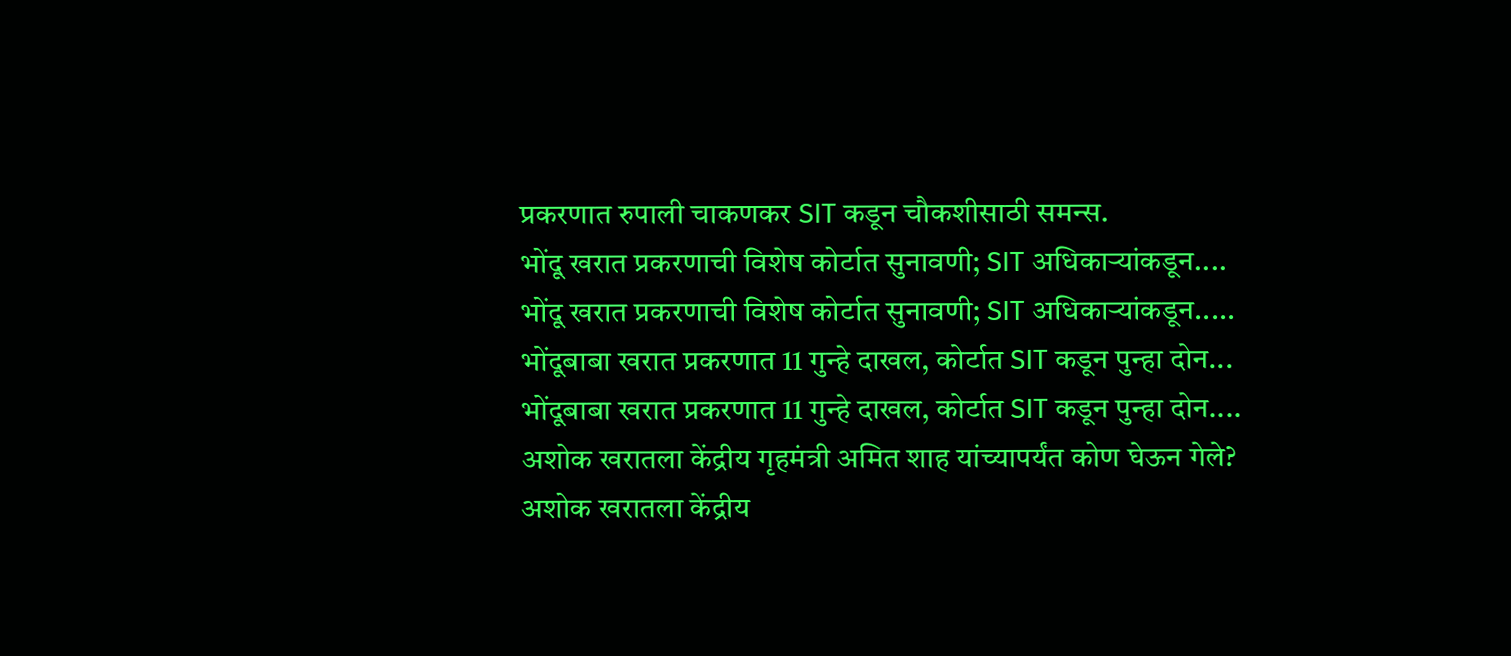प्रकरणात रुपाली चाकणकर SIT कडून चौकशीसाठी समन्स.
भोंदू खरात प्रकरणाची विशेष कोर्टात सुनावणी; SIT अधिकाऱ्यांकडून....
भोंदू खरात प्रकरणाची विशेष कोर्टात सुनावणी; SIT अधिकाऱ्यांकडून.....
भोंदूबाबा खरात प्रकरणात 11 गुन्हे दाखल, कोर्टात SIT कडून पुन्हा दोन...
भोंदूबाबा खरात प्रकरणात 11 गुन्हे दाखल, कोर्टात SIT कडून पुन्हा दोन....
अशोक खरातला केंद्रीय गृहमंत्री अमित शाह यांच्यापर्यंत कोण घेऊन गेले?
अशोक खरातला केंद्रीय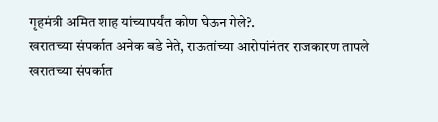गृहमंत्री अमित शाह यांच्यापर्यंत कोण घेऊन गेले?.
खरातच्या संपर्कात अनेक बडे नेते, राऊतांच्या आरोपांनंतर राजकारण तापले
खरातच्या संपर्कात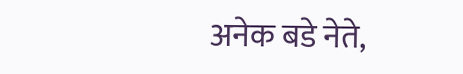अनेक बडे नेते,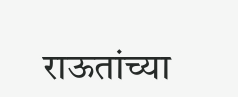राऊतांच्या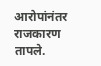आरोपांनंतर राजकारण तापले.